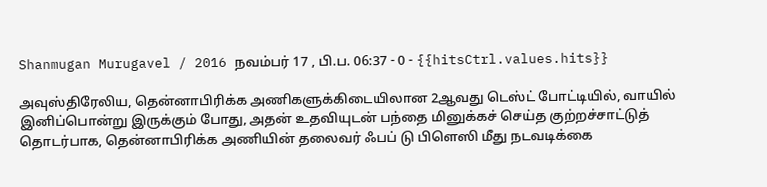Shanmugan Murugavel / 2016 நவம்பர் 17 , பி.ப. 06:37 - 0 - {{hitsCtrl.values.hits}}

அவுஸ்திரேலிய, தென்னாபிரிக்க அணிகளுக்கிடையிலான 2ஆவது டெஸ்ட் போட்டியில், வாயில் இனிப்பொன்று இருக்கும் போது, அதன் உதவியுடன் பந்தை மினுக்கச் செய்த குற்றச்சாட்டுத் தொடர்பாக, தென்னாபிரிக்க அணியின் தலைவர் ஃபப் டு பிளெஸி மீது நடவடிக்கை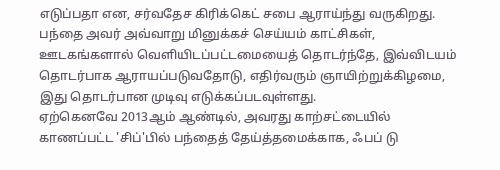எடுப்பதா என, சர்வதேச கிரிக்கெட் சபை ஆராய்ந்து வருகிறது.
பந்தை அவர் அவ்வாறு மினுக்கச் செய்யம் காட்சிகள், ஊடகங்களால் வெளியிடப்பட்டமையைத் தொடர்ந்தே, இவ்விடயம் தொடர்பாக ஆராயப்படுவதோடு, எதிர்வரும் ஞாயிற்றுக்கிழமை, இது தொடர்பான முடிவு எடுக்கப்படவுள்ளது.
ஏற்கெனவே 2013ஆம் ஆண்டில், அவரது காற்சட்டையில் காணப்பட்ட 'சிப்'பில் பந்தைத் தேய்த்தமைக்காக, ஃபப் டு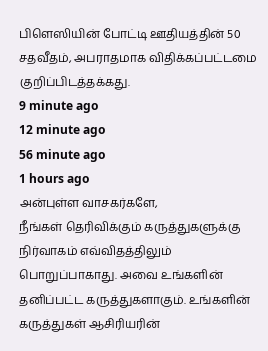பிளெஸியின் போட்டி ஊதியத்தின் 50 சதவீதம், அபராதமாக விதிக்கப்பட்டமை குறிப்பிடத்தக்கது.
9 minute ago
12 minute ago
56 minute ago
1 hours ago
அன்புள்ள வாசகர்களே,
நீங்கள் தெரிவிக்கும் கருத்துகளுக்கு நிர்வாகம் எவ்விதத்திலும் பொறுப்பாகாது. அவை உங்களின் தனிப்பட்ட கருத்துகளாகும். உங்களின் கருத்துகள் ஆசிரியரின்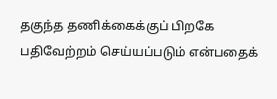தகுந்த தணிக்கைக்குப் பிறகே பதிவேற்றம் செய்யப்படும் என்பதைக்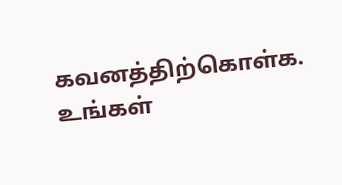கவனத்திற்கொள்க. உங்கள்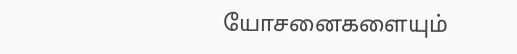யோசனைகளையும்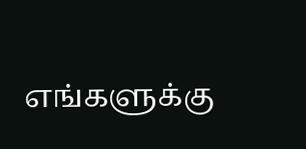எங்களுக்கு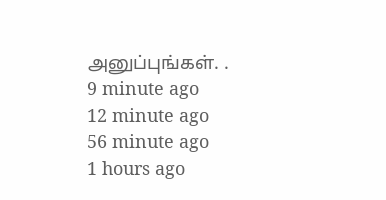அனுப்புங்கள். .
9 minute ago
12 minute ago
56 minute ago
1 hours ago